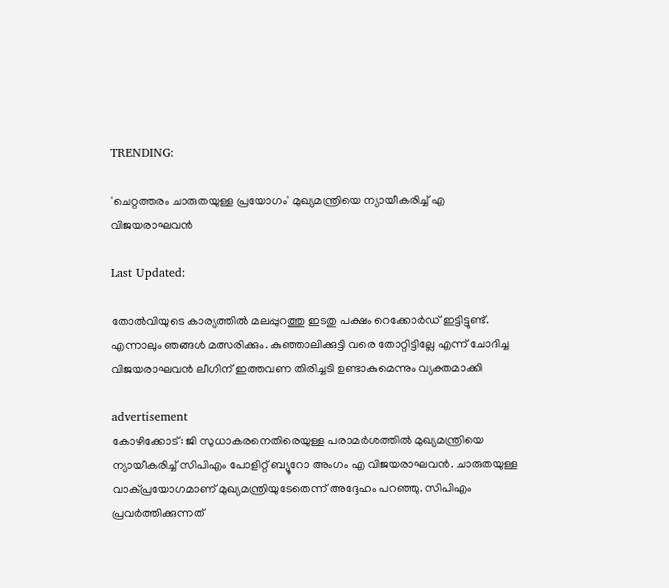TRENDING:

'ചെറ്റത്തരം ചാരുതയുള്ള പ്രയോഗം' മുഖ്യമന്ത്രിയെ ന്യായീകരിച്ച് എ വിജയരാഘവൻ

Last Updated:

തോൽവിയുടെ കാര്യത്തിൽ മലപ്പുറത്തു ഇടതു പക്ഷം റെക്കോർഡ് ഇട്ടിട്ടുണ്ട്. എന്നാലും ഞങ്ങൾ മത്സരിക്കും. കുഞ്ഞാലിക്കുട്ടി വരെ തോറ്റിട്ടില്ലേ എന്ന് ചോദിച്ച വിജയരാഘവൻ ലീഗിന് ഇത്തവണ തിരിച്ചടി ഉണ്ടാകുമെന്നും വ്യക്തമാക്കി

advertisement
കോഴിക്കോട്: ജി സുധാകരനെതിരെയുള്ള പരാമർശത്തിൽ മുഖ്യമന്ത്രിയെ ന്യായീകരിച്ച് സിപിഎം പോളിറ്റ് ബ്യൂറോ അംഗം എ വിജയരാഘവൻ. ചാരുതയുള്ള വാക്പ്രയോഗമാണ് മുഖ്യമന്ത്രിയുടേതെന്ന് അദ്ദേഹം പറഞ്ഞു. സിപിഎം പ്രവർത്തിക്കുന്നത്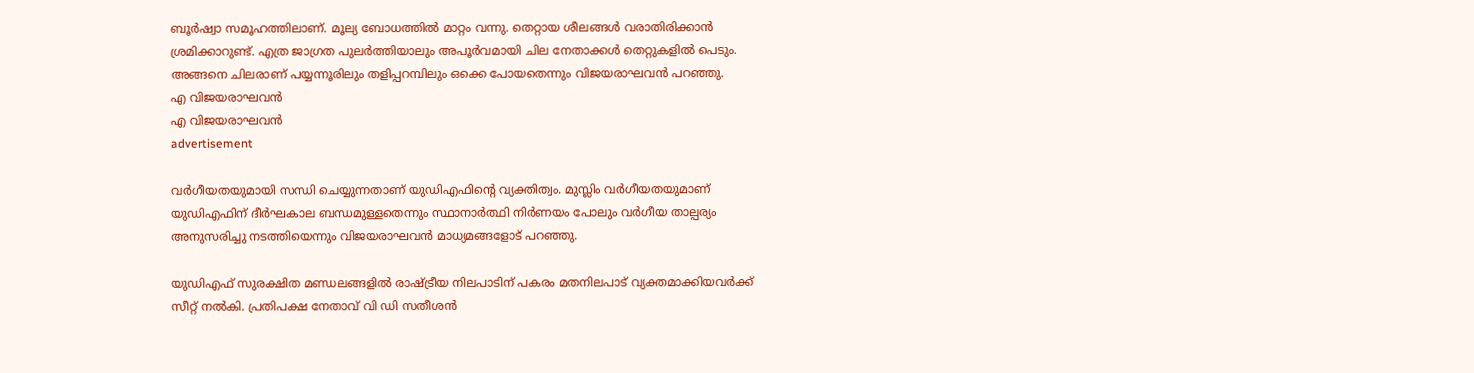ബൂർഷ്വാ സമൂഹത്തിലാണ്. മൂല്യ ബോധത്തിൽ മാറ്റം വന്നു. തെറ്റായ ശീലങ്ങൾ വരാതിരിക്കാൻ ശ്രമിക്കാറുണ്ട്. എത്ര ജാഗ്രത പുലർത്തിയാലും അപൂർവമായി ചില നേതാക്കൾ തെറ്റുകളിൽ പെടും. അങ്ങനെ ചിലരാണ് പയ്യന്നൂരിലും തളിപ്പറമ്പിലും ഒക്കെ പോയതെന്നും വിജയരാഘവൻ പറ‍ഞ്ഞു.
എ വിജയരാഘവൻ
എ വിജയരാഘവൻ
advertisement

വർഗീയതയുമായി സന്ധി ചെയ്യുന്നതാണ് യുഡിഎഫിന്റെ വ്യക്തിത്വം. മുസ്ലിം വർഗീയതയുമാണ് യുഡിഎഫിന് ദീർഘകാല ബന്ധമുള്ളതെന്നും സ്ഥാനാർത്ഥി നിർണയം പോലും വർഗീയ താല്പര്യം അനുസരിച്ചു നടത്തിയെന്നും വിജയരാഘവൻ മാധ്യമങ്ങളോട് പറഞ്ഞു.

യുഡിഎഫ് സുരക്ഷിത മണ്ഡലങ്ങളിൽ രാഷ്ട്രീയ നിലപാടിന് പകരം മതനിലപാട് വ്യക്തമാക്കിയവർക്ക് സീറ്റ് നൽകി. പ്രതിപക്ഷ നേതാവ് വി ഡി സതീശൻ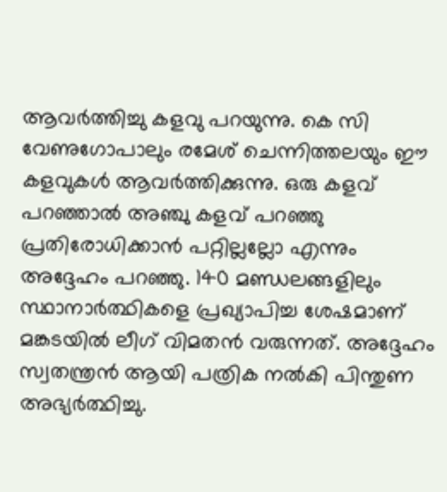ആവർത്തിച്ചു കളവു പറയുന്നു. കെ സി വേണുഗോപാലും രമേശ് ചെന്നിത്തലയും ഈ കളവുകൾ ആവർത്തിക്കുന്നു. ഒരു കളവ് പറഞ്ഞാൽ അഞ്ചു കളവ് പറഞ്ഞു പ്രതിരോധിക്കാൻ പറ്റില്ലല്ലോ എന്നും അദ്ദേഹം പറ‍ഞ്ഞു. 140 മണ്ഡലങ്ങളിലും സ്ഥാനാർത്ഥികളെ പ്രഖ്യാപിച്ച ശേഷമാണ് മങ്കടയിൽ ലീഗ് വിമതൻ വരുന്നത്. അദ്ദേഹം സ്വതന്ത്രൻ ആയി പത്രിക നൽകി പിന്തുണ അഭ്യർത്ഥിച്ചു.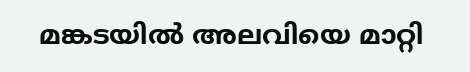മങ്കടയിൽ അലവിയെ മാറ്റി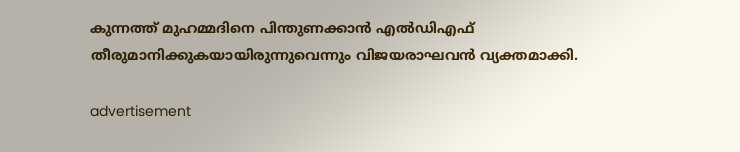കുന്നത്ത് മുഹമ്മദിനെ പിന്തുണക്കാൻ എൽഡിഎഫ് തീരുമാനിക്കുകയായിരുന്നുവെന്നും വിജയരാഘവൻ വ്യക്തമാക്കി.

advertisement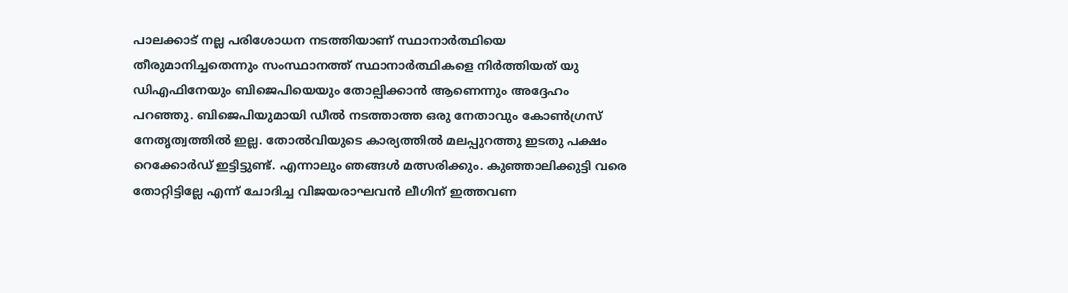പാലക്കാട്‌ നല്ല പരിശോധന നടത്തിയാണ് സ്ഥാനാർത്ഥിയെ തീരുമാനിച്ചതെന്നും സംസ്ഥാനത്ത് സ്ഥാനാർത്ഥികളെ നിർത്തിയത് യു ഡിഎഫിനേയും ബിജെപിയെയും തോല്പിക്കാൻ ആണെന്നും അദ്ദേഹം പറഞ്ഞു. ബിജെപിയുമായി ഡീൽ നടത്താത്ത ഒരു നേതാവും കോൺഗ്രസ്‌ നേതൃത്വത്തിൽ ഇല്ല. തോൽവിയുടെ കാര്യത്തിൽ മലപ്പുറത്തു ഇടതു പക്ഷം റെക്കോർഡ് ഇട്ടിട്ടുണ്ട്. എന്നാലും ഞങ്ങൾ മത്സരിക്കും. കുഞ്ഞാലിക്കുട്ടി വരെ തോറ്റിട്ടില്ലേ എന്ന് ചോദിച്ച വിജയരാഘവൻ ലീഗിന് ഇത്തവണ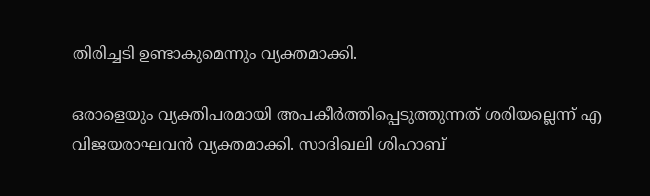തിരിച്ചടി ഉണ്ടാകുമെന്നും വ്യക്തമാക്കി.

ഒരാളെയും വ്യക്തിപരമായി അപകീർത്തിപ്പെടുത്തുന്നത് ശരിയല്ലെന്ന് എ വിജയരാഘവൻ വ്യക്തമാക്കി. സാദിഖലി ശിഹാബ്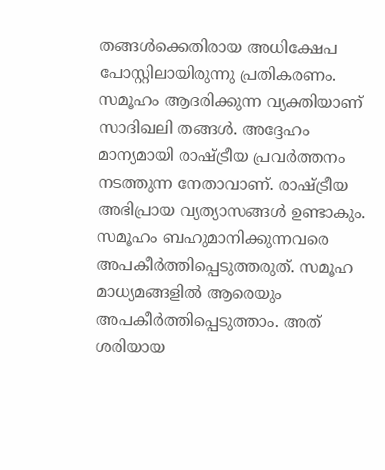തങ്ങൾക്കെതിരായ അധിക്ഷേപ പോസ്റ്റിലായിരുന്നു പ്രതികരണം. സമൂഹം ആദരിക്കുന്ന വ്യക്തിയാണ് സാദിഖലി തങ്ങൾ. അദ്ദേഹം മാന്യമായി രാഷ്ട്രീയ പ്രവർത്തനം നടത്തുന്ന നേതാവാണ്. രാഷ്ട്രീയ അഭിപ്രായ വ്യത്യാസങ്ങൾ ഉണ്ടാകും. സമൂഹം ബഹുമാനിക്കുന്നവരെ അപകീർത്തിപ്പെടുത്തരുത്. സമൂഹ മാധ്യമങ്ങളിൽ ആരെയും അപകീർത്തിപ്പെടുത്താം. അത് ശരിയായ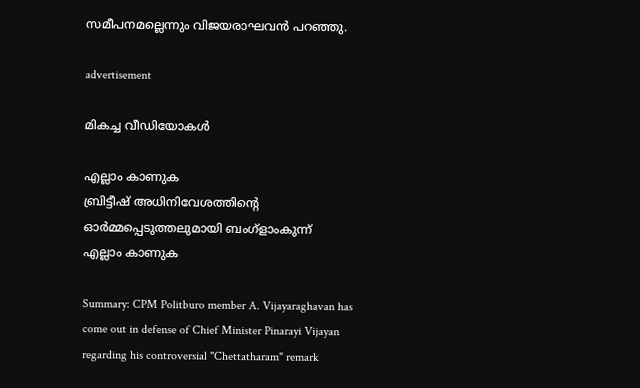സമീപനമല്ലെന്നും വിജയരാഘവൻ പറഞ്ഞു.

advertisement

മികച്ച വീഡിയോകൾ

എല്ലാം കാണുക
ബ്രിട്ടീഷ് അധിനിവേശത്തിൻ്റെ ഓർമ്മപ്പെടുത്തലുമായി ബംഗ്ളാംകുന്ന്
എല്ലാം കാണുക

Summary: CPM Politburo member A. Vijayaraghavan has come out in defense of Chief Minister Pinarayi Vijayan regarding his controversial "Chettatharam" remark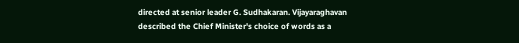directed at senior leader G. Sudhakaran. Vijayaraghavan described the Chief Minister's choice of words as a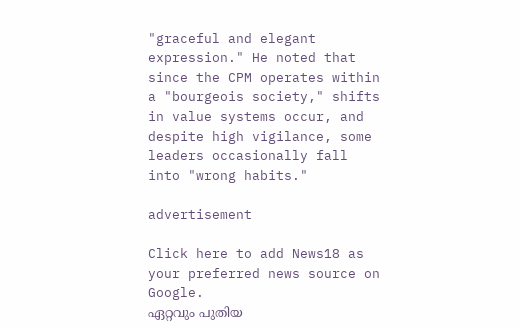"graceful and elegant expression." He noted that since the CPM operates within a "bourgeois society," shifts in value systems occur, and despite high vigilance, some leaders occasionally fall into "wrong habits."

advertisement

Click here to add News18 as your preferred news source on Google.
ഏറ്റവും പുതിയ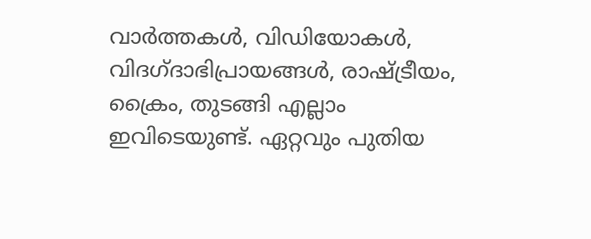വാർത്തകൾ, വിഡിയോകൾ, വിദഗ്ദാഭിപ്രായങ്ങൾ, രാഷ്ട്രീയം, ക്രൈം, തുടങ്ങി എല്ലാം ഇവിടെയുണ്ട്. ഏറ്റവും പുതിയ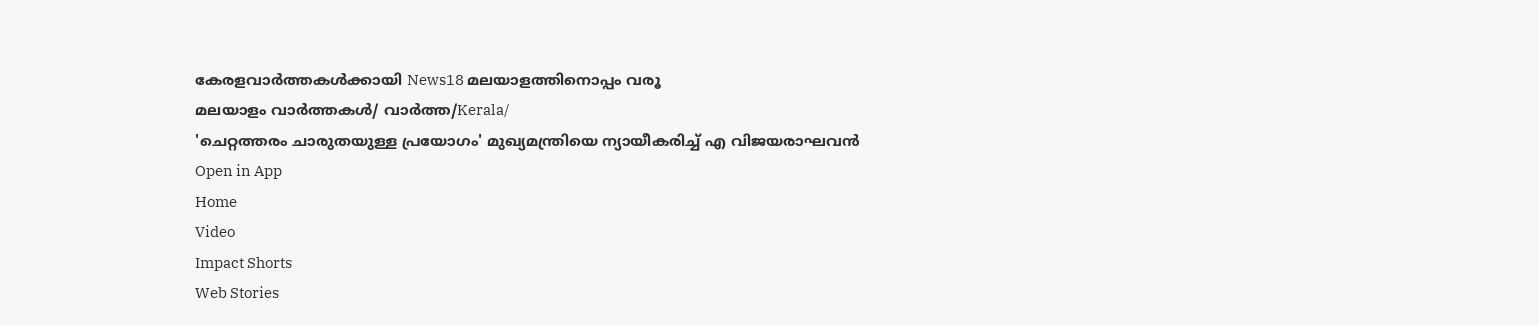കേരളവാർത്തകൾക്കായി News18 മലയാളത്തിനൊപ്പം വരൂ
മലയാളം വാർത്തകൾ/ വാർത്ത/Kerala/
'ചെറ്റത്തരം ചാരുതയുള്ള പ്രയോഗം' മുഖ്യമന്ത്രിയെ ന്യായീകരിച്ച് എ വിജയരാഘവൻ
Open in App
Home
Video
Impact Shorts
Web Stories